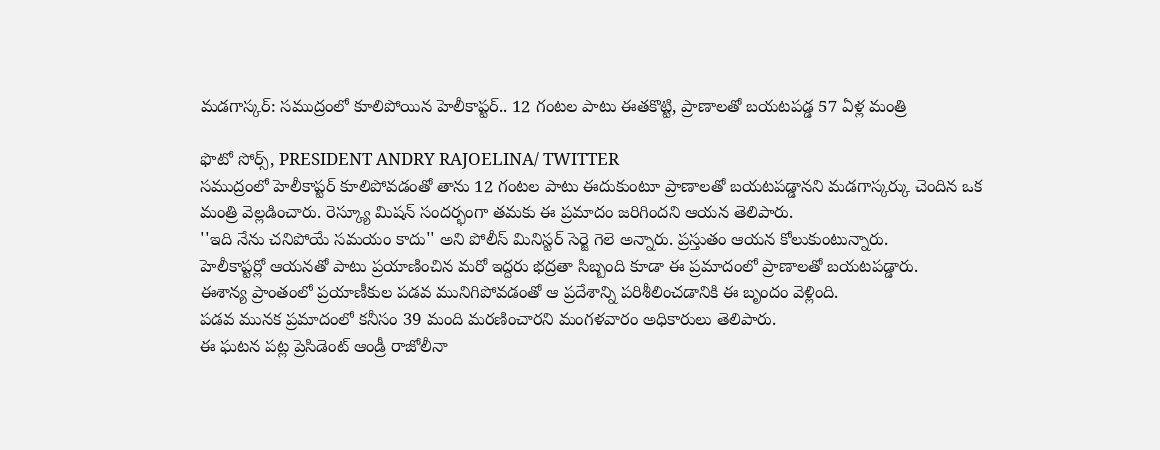మడగాస్కర్: సముద్రంలో కూలిపోయిన హెలీకాప్టర్.. 12 గంటల పాటు ఈతకొట్టి, ప్రాణాలతో బయటపడ్డ 57 ఏళ్ల మంత్రి

ఫొటో సోర్స్, PRESIDENT ANDRY RAJOELINA/ TWITTER
సముద్రంలో హెలీకాప్టర్ కూలిపోవడంతో తాను 12 గంటల పాటు ఈదుకుంటూ ప్రాణాలతో బయటపడ్డానని మడగాస్కర్కు చెందిన ఒక మంత్రి వెల్లడించారు. రెస్క్యూ మిషన్ సందర్భంగా తమకు ఈ ప్రమాదం జరిగిందని ఆయన తెలిపారు.
''ఇది నేను చనిపోయే సమయం కాదు'' అని పోలీస్ మినిస్టర్ సెర్జె గెలె అన్నారు. ప్రస్తుతం ఆయన కోలుకుంటున్నారు.
హెలీకాప్టర్లో ఆయనతో పాటు ప్రయాణించిన మరో ఇద్దరు భద్రతా సిబ్బంది కూడా ఈ ప్రమాదంలో ప్రాణాలతో బయటపడ్డారు.
ఈశాన్య ప్రాంతంలో ప్రయాణీకుల పడవ మునిగిపోవడంతో ఆ ప్రదేశాన్ని పరిశీలించడానికి ఈ బృందం వెళ్లింది.
పడవ మునక ప్రమాదంలో కనీసం 39 మంది మరణించారని మంగళవారం అధికారులు తెలిపారు.
ఈ ఘటన పట్ల ప్రెసిడెంట్ ఆండ్రీ రాజోలీనా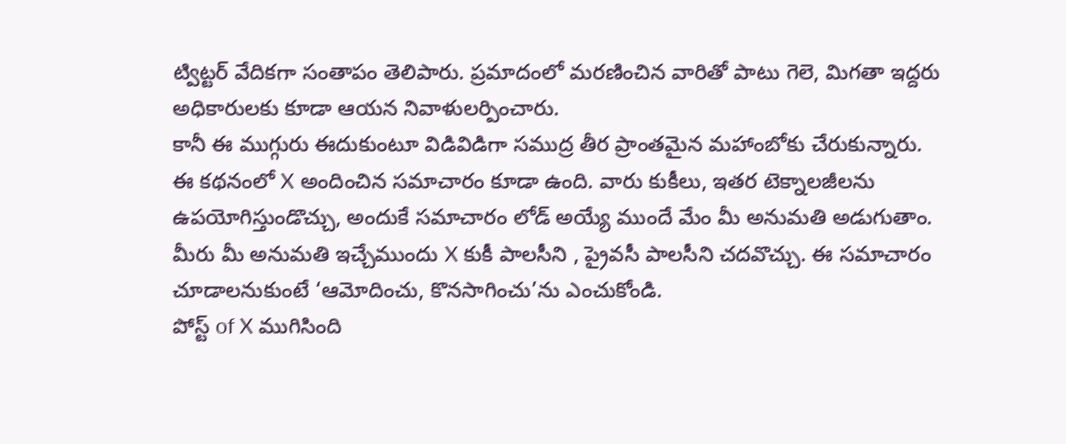ట్విట్టర్ వేదికగా సంతాపం తెలిపారు. ప్రమాదంలో మరణించిన వారితో పాటు గెలె, మిగతా ఇద్దరు అధికారులకు కూడా ఆయన నివాళులర్పించారు.
కానీ ఈ ముగ్గురు ఈదుకుంటూ విడివిడిగా సముద్ర తీర ప్రాంతమైన మహాంబోకు చేరుకున్నారు.
ఈ కథనంలో X అందించిన సమాచారం కూడా ఉంది. వారు కుకీలు, ఇతర టెక్నాలజీలను ఉపయోగిస్తుండొచ్చు, అందుకే సమాచారం లోడ్ అయ్యే ముందే మేం మీ అనుమతి అడుగుతాం. మీరు మీ అనుమతి ఇచ్చేముందు X కుకీ పాలసీని , ప్రైవసీ పాలసీని చదవొచ్చు. ఈ సమాచారం చూడాలనుకుంటే ‘ఆమోదించు, కొనసాగించు’ను ఎంచుకోండి.
పోస్ట్ of X ముగిసింది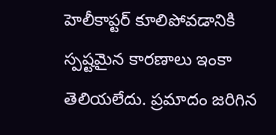హెలీకాప్టర్ కూలిపోవడానికి స్పష్టమైన కారణాలు ఇంకా తెలియలేదు. ప్రమాదం జరిగిన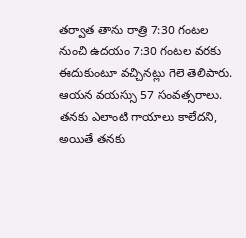తర్వాత తాను రాత్రి 7:30 గంటల నుంచి ఉదయం 7:30 గంటల వరకు ఈదుకుంటూ వచ్చినట్లు గెలె తెలిపారు. ఆయన వయస్సు 57 సంవత్సరాలు.
తనకు ఎలాంటి గాయాలు కాలేదని, అయితే తనకు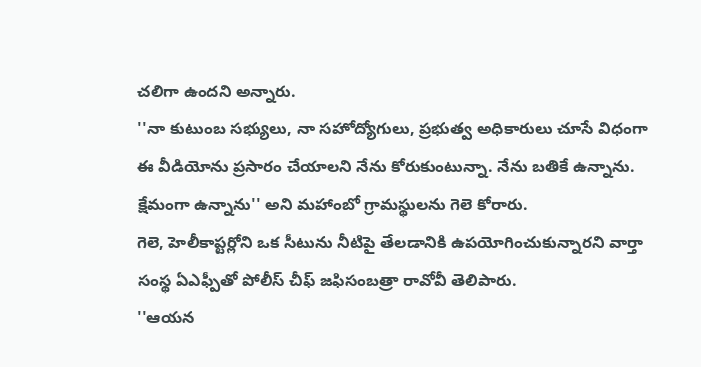చలిగా ఉందని అన్నారు.
''నా కుటుంబ సభ్యులు, నా సహోద్యోగులు, ప్రభుత్వ అధికారులు చూసే విధంగా ఈ వీడియోను ప్రసారం చేయాలని నేను కోరుకుంటున్నా. నేను బతికే ఉన్నాను. క్షేమంగా ఉన్నాను'' అని మహాంబో గ్రామస్థులను గెలె కోరారు.
గెలె, హెలీకాప్టర్లోని ఒక సీటును నీటిపై తేలడానికి ఉపయోగించుకున్నారని వార్తా సంస్థ ఏఎఫ్పీతో పోలీస్ చీఫ్ జఫిసంబత్రా రావోవీ తెలిపారు.
''ఆయన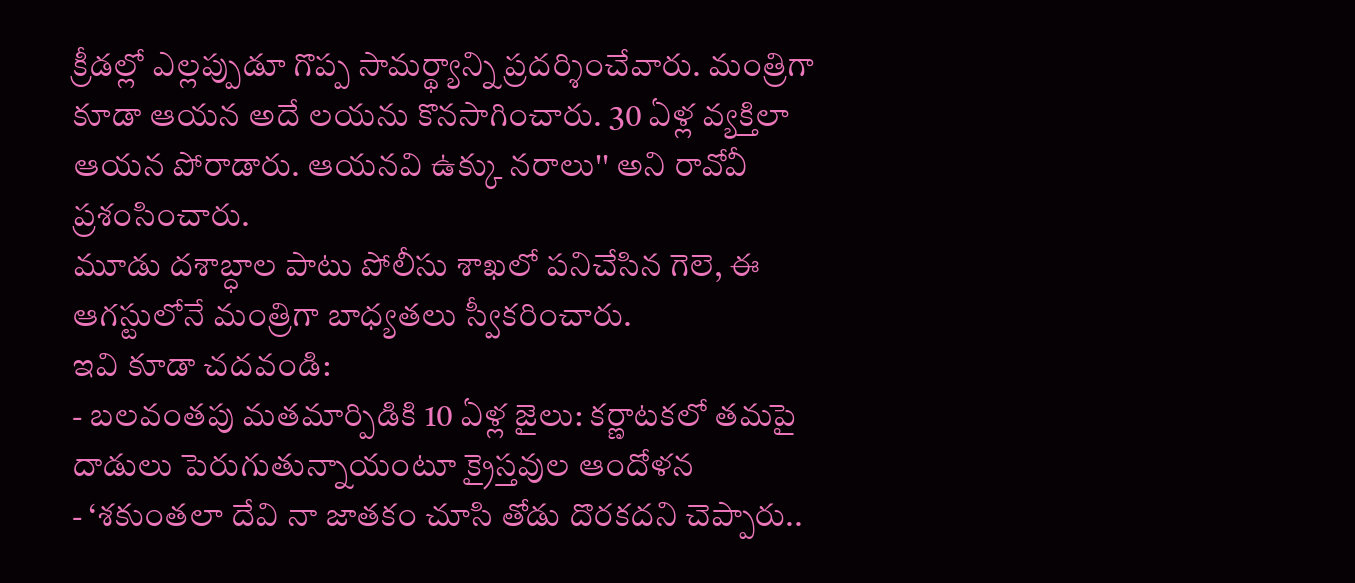క్రీడల్లో ఎల్లప్పుడూ గొప్ప సామర్థ్యాన్ని ప్రదర్శించేవారు. మంత్రిగా కూడా ఆయన అదే లయను కొనసాగించారు. 30 ఏళ్ల వ్యక్తిలా ఆయన పోరాడారు. ఆయనవి ఉక్కు నరాలు'' అని రావోవీ ప్రశంసించారు.
మూడు దశాబ్ధాల పాటు పోలీసు శాఖలో పనిచేసిన గెలె, ఈ ఆగస్టులోనే మంత్రిగా బాధ్యతలు స్వీకరించారు.
ఇవి కూడా చదవండి:
- బలవంతపు మతమార్పిడికి 10 ఏళ్ల జైలు: కర్ణాటకలో తమపై దాడులు పెరుగుతున్నాయంటూ క్రైస్తవుల ఆందోళన
- ‘శకుంతలా దేవి నా జాతకం చూసి తోడు దొరకదని చెప్పారు..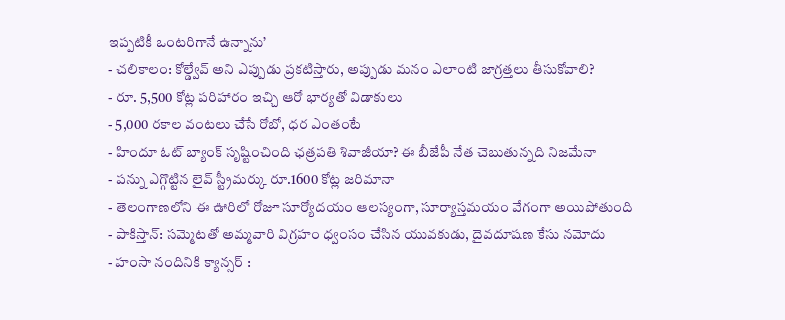ఇప్పటికీ ఒంటరిగానే ఉన్నాను’
- చలికాలం: కోల్డ్వేవ్ అని ఎప్పుడు ప్రకటిస్తారు, అప్పుడు మనం ఎలాంటి జాగ్రత్తలు తీసుకోవాలి?
- రూ. 5,500 కోట్ల పరిహారం ఇచ్చి ఆరో భార్యతో విడాకులు
- 5,000 రకాల వంటలు చేసే రోబో, ధర ఎంతంటే
- హిందూ ఓట్ బ్యాంక్ సృష్టించింది ఛత్రపతి శివాజీయా? ఈ బీజేపీ నేత చెబుతున్నది నిజమేనా
- పన్ను ఎగ్గొట్టిన లైవ్ స్ట్రీమర్కు రూ.1600 కోట్ల జరిమానా
- తెలంగాణలోని ఈ ఊరిలో రోజూ సూర్యోదయం ఆలస్యంగా, సూర్యాస్తమయం వేగంగా అయిపోతుంది
- పాకిస్తాన్: సమ్మెటతో అమ్మవారి విగ్రహం ధ్వంసం చేసిన యువకుడు, దైవదూషణ కేసు నమోదు
- హంసా నందినికి క్యాన్సర్ :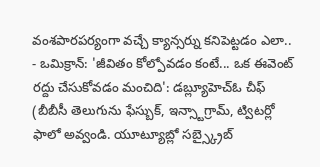వంశపారపర్యంగా వచ్చే క్యాన్సర్ను కనిపెట్టడం ఎలా..
- ఒమిక్రాన్: 'జీవితం కోల్పోవడం కంటే... ఒక ఈవెంట్ రద్దు చేసుకోవడం మంచిది': డబ్ల్యూహెచ్ఓ చీఫ్
(బీబీసీ తెలుగును ఫేస్బుక్, ఇన్స్టాగ్రామ్, ట్విటర్లో ఫాలో అవ్వండి. యూట్యూబ్లో సబ్స్క్రైబ్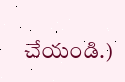చేయండి.)